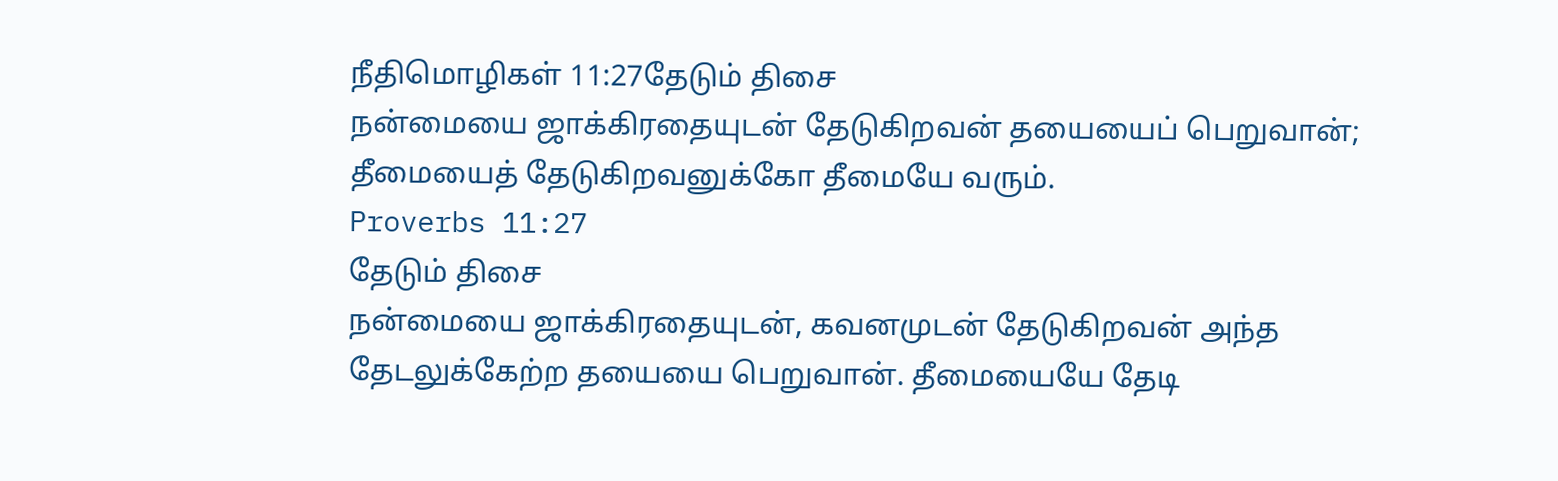நீதிமொழிகள் 11:27தேடும் திசை
நன்மையை ஜாக்கிரதையுடன் தேடுகிறவன் தயையைப் பெறுவான்; தீமையைத் தேடுகிறவனுக்கோ தீமையே வரும்.
Proverbs 11:27
தேடும் திசை
நன்மையை ஜாக்கிரதையுடன், கவனமுடன் தேடுகிறவன் அந்த தேடலுக்கேற்ற தயையை பெறுவான். தீமையையே தேடி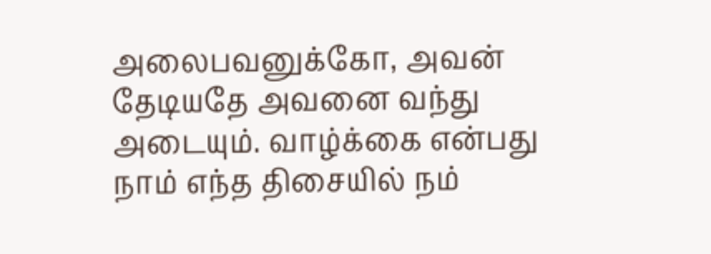அலைபவனுக்கோ, அவன் தேடியதே அவனை வந்து அடையும். வாழ்க்கை என்பது நாம் எந்த திசையில் நம்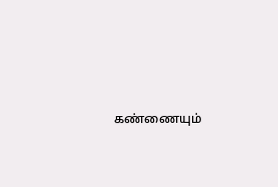கண்ணையும்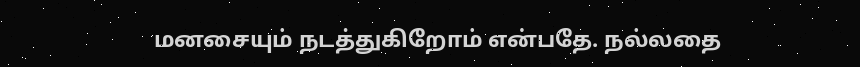மனசையும் நடத்துகிறோம் என்பதே. நல்லதை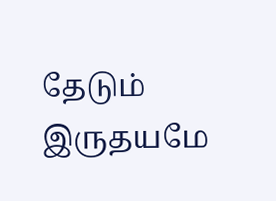தேடும் இருதயமே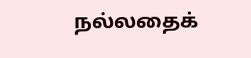நல்லதைக்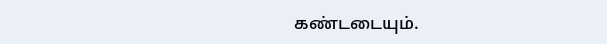கண்டடையும்.